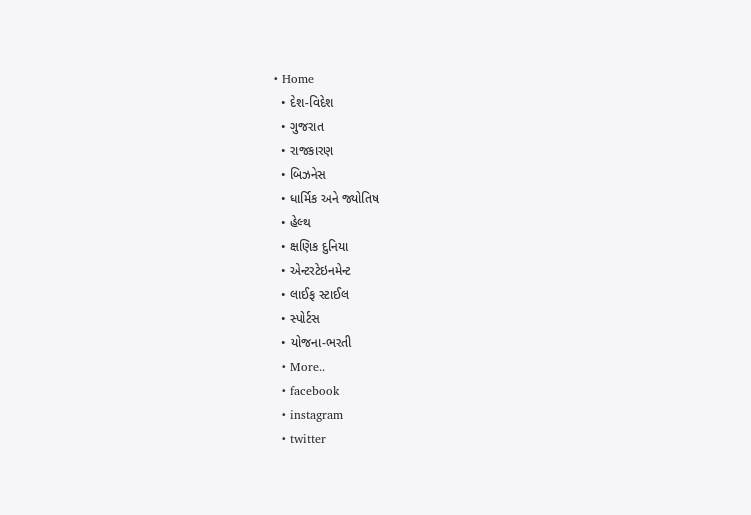• Home
  • દેશ-વિદેશ
  • ગુજરાત
  • રાજકારણ
  • બિઝનેસ
  • ધાર્મિક અને જ્યોતિષ
  • હેલ્થ
  • ક્ષણિક દુનિયા
  • એન્ટરટેઇનમેન્ટ
  • લાઈફ સ્ટાઈલ
  • સ્પોર્ટસ
  • યોજના-ભરતી
  • More..
  • facebook
  • instagram
  • twitter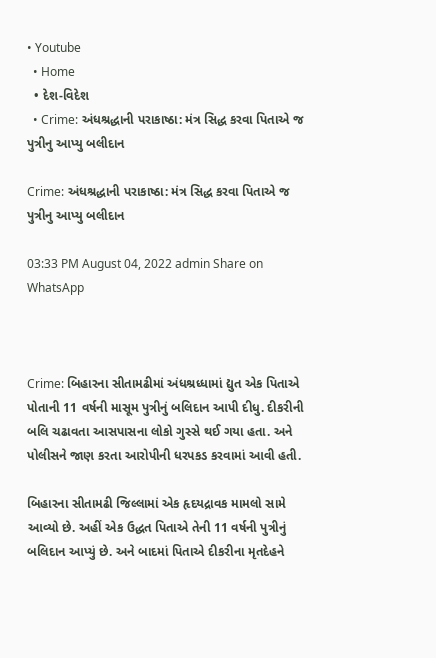• Youtube
  • Home
  • દેશ-વિદેશ
  • Crime: અંધશ્રદ્ધાની પરાકાષ્ઠા: મંત્ર સિદ્ધ કરવા પિતાએ જ પુત્રીનુ આપ્યુ બલીદાન

Crime: અંધશ્રદ્ધાની પરાકાષ્ઠા: મંત્ર સિદ્ધ કરવા પિતાએ જ પુત્રીનુ આપ્યુ બલીદાન

03:33 PM August 04, 2022 admin Share on WhatsApp



Crime: બિહારના સીતામઢીમાં અંધશ્રધ્ધામાં દ્યુત એક પિતાએ પોતાની 11 વર્ષની માસૂમ પુત્રીનું બલિદાન આપી દીધુ. દીકરીની બલિ ચઢાવતા આસપાસના લોકો ગુસ્સે થઈ ગયા હતા. અને પોલીસને જાણ કરતા આરોપીની ધરપકડ કરવામાં આવી હતી.

બિહારના સીતામઢી જિલ્લામાં એક હૃદયદ્રાવક મામલો સામે આવ્યો છે. અહીં એક ઉદ્ધત પિતાએ તેની 11 વર્ષની પુત્રીનું બલિદાન આપ્યું છે. અને બાદમાં પિતાએ દીકરીના મૃતદેહને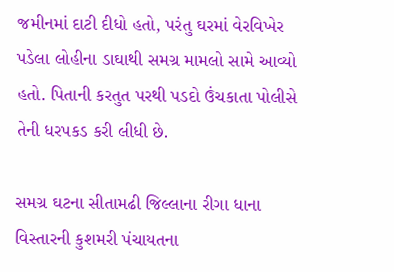જમીનમાં દાટી દીધો હતો, પરંતુ ઘરમાં વેરવિખેર પડેલા લોહીના ડાઘાથી સમગ્ર મામલો સામે આવ્યો હતો. પિતાની કરતુત પરથી પડદો ઉંચકાતા પોલીસે તેની ધરપકડ કરી લીધી છે.

સમગ્ર ઘટના સીતામઢી જિલ્લાના રીગા ધાના વિસ્તારની કુશમરી પંચાયતના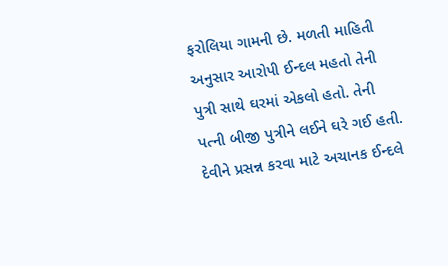ફરોલિયા ગામની છે. મળતી માહિતી અનુસાર આરોપી ઈન્દલ મહતો તેની પુત્રી સાથે ઘરમાં એકલો હતો. તેની પત્ની બીજી પુત્રીને લઈને ઘરે ગઈ હતી. દેવીને પ્રસન્ન કરવા માટે અચાનક ઈન્દલે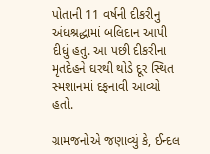પોતાની 11 વર્ષની દીકરીનુ અંધશ્રદ્ધામાં બલિદાન આપી દીધું હતુ. આ પછી દીકરીના મૃતદેહને ઘરથી થોડે દૂર સ્થિત સ્મશાનમાં દફનાવી આવ્યો હતો.

ગ્રામજનોએ જણાવ્યું કે, ઈન્દલ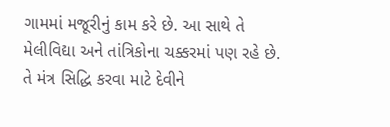ગામમાં મજૂરીનું કામ કરે છે. આ સાથે તે મેલીવિદ્યા અને તાંત્રિકોના ચક્કરમાં પણ રહે છે. તે મંત્ર સિદ્ધિ કરવા માટે દેવીને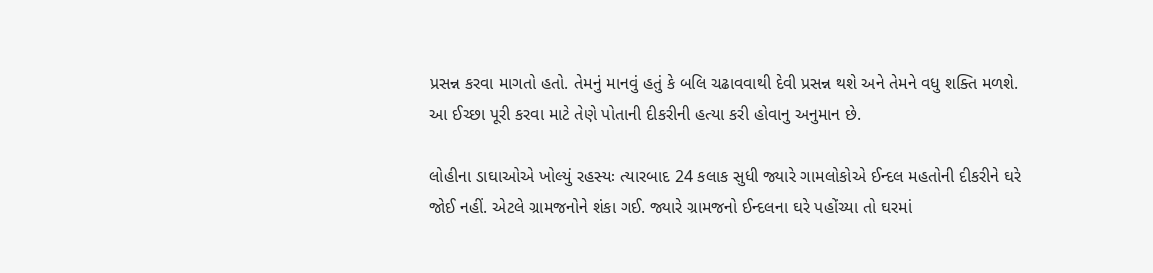પ્રસન્ન કરવા માગતો હતો. તેમનું માનવું હતું કે બલિ ચઢાવવાથી દેવી પ્રસન્ન થશે અને તેમને વધુ શક્તિ મળશે. આ ઈચ્છા પૂરી કરવા માટે તેણે પોતાની દીકરીની હત્યા કરી હોવાનુ અનુમાન છે.

લોહીના ડાઘાઓએ ખોલ્યું રહસ્યઃ ત્યારબાદ 24 કલાક સુધી જ્યારે ગામલોકોએ ઈન્દલ મહતોની દીકરીને ઘરે જોઈ નહીં. એટલે ગ્રામજનોને શંકા ગઈ. જ્યારે ગ્રામજનો ઈન્દલના ઘરે પહોંચ્યા તો ઘરમાં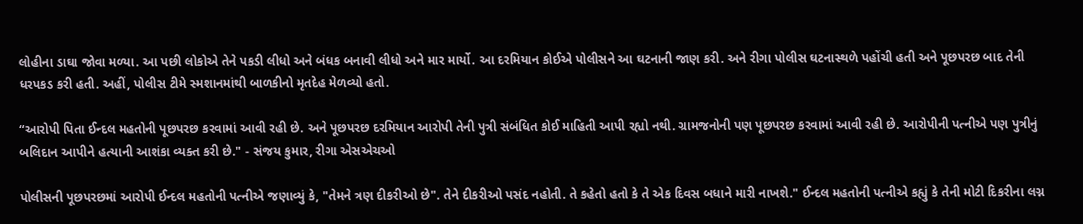લોહીના ડાઘા જોવા મળ્યા. આ પછી લોકોએ તેને પકડી લીધો અને બંધક બનાવી લીધો અને માર માર્યો. આ દરમિયાન કોઈએ પોલીસને આ ઘટનાની જાણ કરી. અને રીગા પોલીસ ઘટનાસ્થળે પહોંચી હતી અને પૂછપરછ બાદ તેની ધરપકડ કરી હતી. અહીં, પોલીસ ટીમે સ્મશાનમાંથી બાળકીનો મૃતદેહ મેળવ્યો હતો.

“આરોપી પિતા ઈન્દલ મહતોની પૂછપરછ કરવામાં આવી રહી છે. અને પૂછપરછ દરમિયાન આરોપી તેની પુત્રી સંબંધિત કોઈ માહિતી આપી રહ્યો નથી. ગ્રામજનોની પણ પૂછપરછ કરવામાં આવી રહી છે. આરોપીની પત્નીએ પણ પુત્રીનું બલિદાન આપીને હત્યાની આશંકા વ્યક્ત કરી છે." - સંજય કુમાર, રીગા એસએચઓ

પોલીસની પૂછપરછમાં આરોપી ઈન્દલ મહતોની પત્નીએ જણાવ્યું કે, "તેમને ત્રણ દીકરીઓ છે". તેને દીકરીઓ પસંદ નહોતી. તે કહેતો હતો કે તે એક દિવસ બધાને મારી નાખશે." ઈન્દલ મહતોની પત્નીએ કહ્યું કે તેની મોટી દિકરીના લગ્ન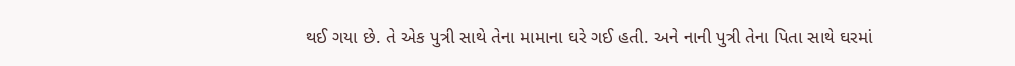થઈ ગયા છે. તે એક પુત્રી સાથે તેના મામાના ઘરે ગઈ હતી. અને નાની પુત્રી તેના પિતા સાથે ઘરમાં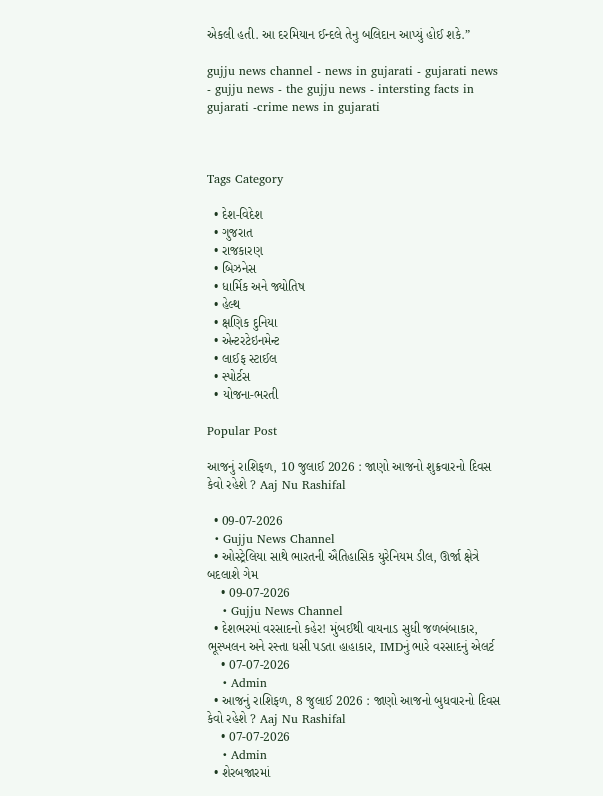એકલી હતી. આ દરમિયાન ઈન્દલે તેનુ બલિદાન આપ્યું હોઈ શકે.”

gujju news channel - news in gujarati - gujarati news - gujju news - the gujju news - intersting facts in gujarati -crime news in gujarati



Tags Category

  • દેશ-વિદેશ
  • ગુજરાત
  • રાજકારણ
  • બિઝનેસ
  • ધાર્મિક અને જ્યોતિષ
  • હેલ્થ
  • ક્ષણિક દુનિયા
  • એન્ટરટેઇનમેન્ટ
  • લાઈફ સ્ટાઈલ
  • સ્પોર્ટસ
  • યોજના-ભરતી

Popular Post

આજનું રાશિફળ, 10 જુલાઈ 2026 : જાણો આજનો શુક્રવારનો દિવસ કેવો રહેશે ? Aaj Nu Rashifal

  • 09-07-2026
  • Gujju News Channel
  • ઓસ્ટ્રેલિયા સાથે ભારતની ઐતિહાસિક યુરેનિયમ ડીલ, ઊર્જા ક્ષેત્રે બદલાશે ગેમ
    • 09-07-2026
    • Gujju News Channel
  • દેશભરમાં વરસાદનો કહેર! મુંબઈથી વાયનાડ સુધી જળબંબાકાર, ભૂસ્ખલન અને રસ્તા ધસી પડતા હાહાકાર, IMDનું ભારે વરસાદનું એલર્ટ
    • 07-07-2026
    • Admin
  • આજનું રાશિફળ, 8 જુલાઈ 2026 : જાણો આજનો બુધવારનો દિવસ કેવો રહેશે ? Aaj Nu Rashifal
    • 07-07-2026
    • Admin
  • શેરબજારમાં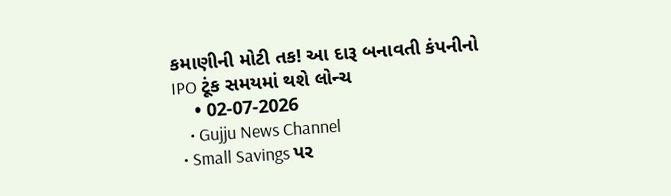કમાણીની મોટી તક! આ દારૂ બનાવતી કંપનીનો IPO ટૂંક સમયમાં થશે લોન્ચ
    • 02-07-2026
    • Gujju News Channel
  • Small Savings પર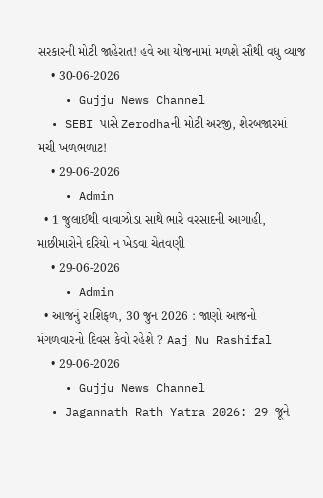સરકારની મોટી જાહેરાત! હવે આ યોજનામાં મળશે સૌથી વધુ વ્યાજ
    • 30-06-2026
    • Gujju News Channel
  • SEBI પાસે Zerodhaની મોટી અરજી, શેરબજારમાં મચી ખળભળાટ!
    • 29-06-2026
    • Admin
  • 1 જુલાઈથી વાવાઝોડા સાથે ભારે વરસાદની આગાહી, માછીમારોને દરિયો ન ખેડવા ચેતવણી
    • 29-06-2026
    • Admin
  • આજનું રાશિફળ, 30 જુન 2026 : જાણો આજનો મંગળવારનો દિવસ કેવો રહેશે ? Aaj Nu Rashifal
    • 29-06-2026
    • Gujju News Channel
  • Jagannath Rath Yatra 2026: 29 જૂને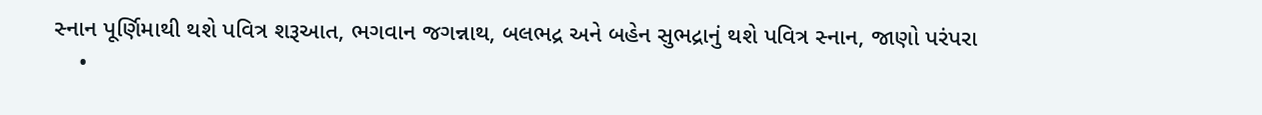સ્નાન પૂર્ણિમાથી થશે પવિત્ર શરૂઆત, ભગવાન જગન્નાથ, બલભદ્ર અને બહેન સુભદ્રાનું થશે પવિત્ર સ્નાન, જાણો પરંપરા
    •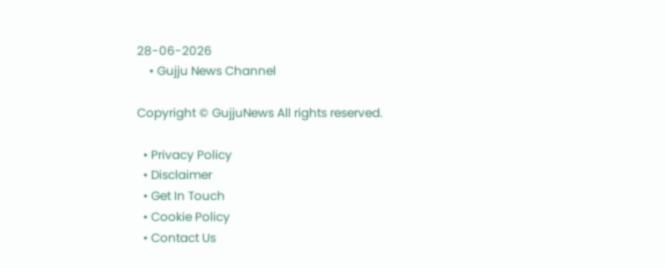28-06-2026
    • Gujju News Channel

Copyright © GujjuNews All rights reserved.

  • Privacy Policy
  • Disclaimer
  • Get In Touch
  • Cookie Policy
  • Contact Us